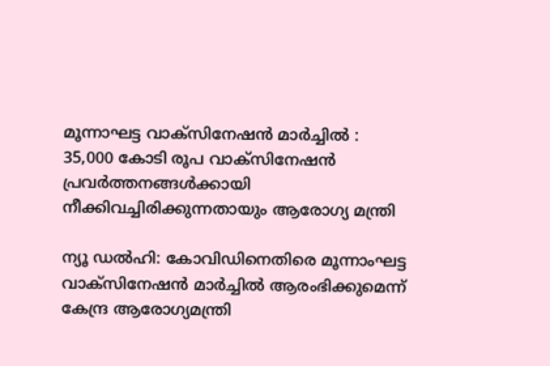മൂന്നാഘട്ട വാക്‌സിനേഷന്‍ മാര്‍ച്ചില്‍ : 35,000 കോടി രൂപ വാക്‌സിനേഷന്‍ പ്രവര്‍ത്തനങ്ങള്‍ക്കായി നീക്കിവച്ചിരിക്കുന്നതായും ആരോഗ്യ മന്ത്രി

ന്യൂ ഡല്‍ഹി: കോവിഡിനെതിരെ മൂന്നാംഘട്ട വാക്‌സിനേഷന്‍ മാര്‍ച്ചില്‍ ആരംഭിക്കുമെന്ന് കേന്ദ്ര ആരോഗ്യമന്ത്രി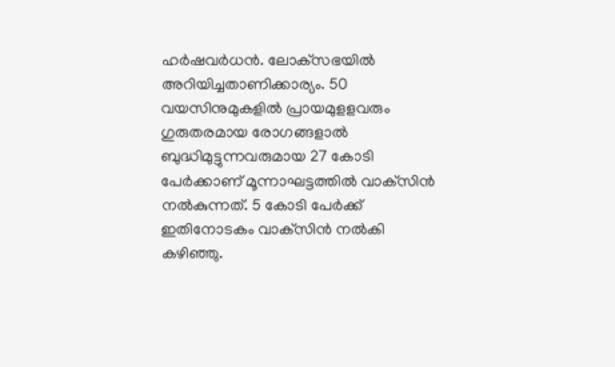ഹര്‍ഷവര്‍ധന്‍. ലോക്‌സഭയില്‍ അറിയിച്ചതാണിക്കാര്യം. 50 വയസിനുമുകളില്‍ പ്രായമുളളവരും ഗുരുതരമായ രോഗങ്ങളാല്‍ ബുദ്ധിമുട്ടുന്നവരുമായ 27 കോടി പേര്‍ക്കാണ്‌ മൂന്നാഘട്ടത്തില്‍ വാക്‌സിന്‍ നല്‍കുന്നത്‌. 5 കോടി പേര്‍ക്ക്‌ ഇതിനോടകം വാക്‌സിന്‍ നല്‍കി കഴിഞ്ഞു.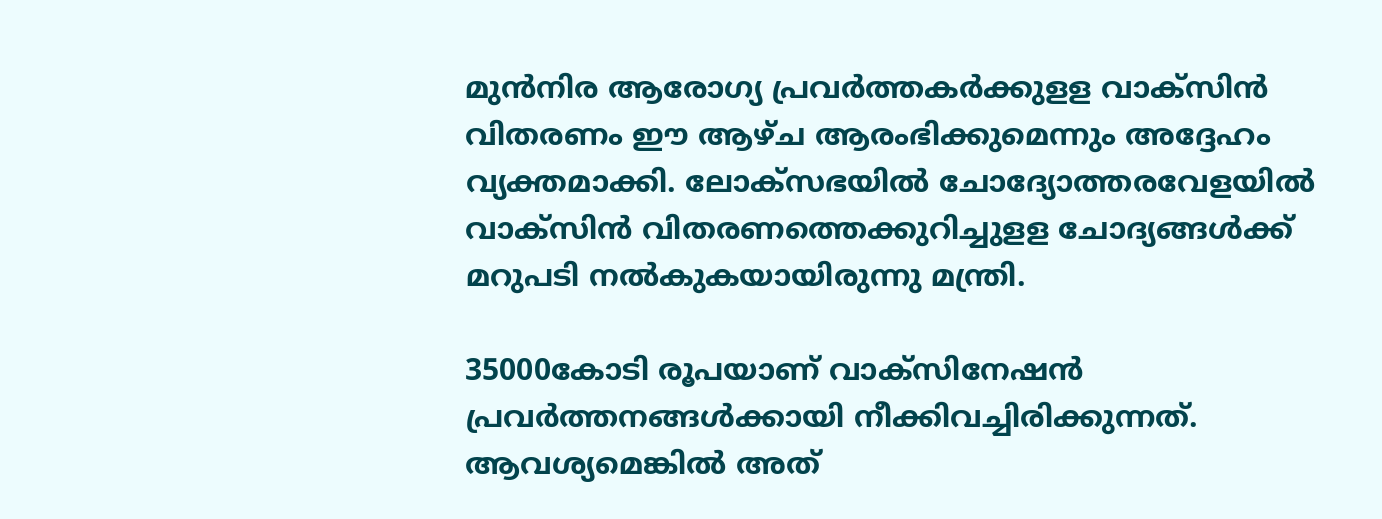മുന്‍നിര ആരോഗ്യ പ്രവര്‍ത്തകര്‍‌ക്കുളള വാക്‌സിന്‍ വിതരണം ഈ ആഴ്‌ച ആരംഭിക്കുമെന്നും അദ്ദേഹം വ്യക്തമാക്കി. ലോക്‌സഭയില്‍ ചോദ്യോത്തരവേളയില്‍ വാക്‌സിന്‍ വിതരണത്തെക്കുറിച്ചുളള ചോദ്യങ്ങള്‍ക്ക്‌ മറുപടി നല്‍കുകയായിരുന്നു മന്ത്രി.

35000കോടി രൂപയാണ്‌ വാക്‌സിനേഷന്‍ പ്രവര്‍ത്തനങ്ങള്‍ക്കായി നീക്കിവച്ചിരിക്കുന്നത്‌. ആവശ്യമെങ്കിൽ അത്‌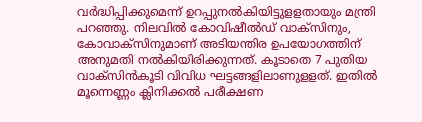വര്‍ദ്ധിപ്പിക്കുമെന്ന്‌ ഉറപ്പുനല്‍കിയിട്ടുളളതായും മന്ത്രി പറഞ്ഞു. നിലവില്‍ കോവിഷീല്‍ഡ്‌ വാക്‌സിനും, കോവാക്‌സിനുമാണ്‌ അടിയന്തിര ഉപയോഗത്തിന്‌ അനുമതി നല്‍കിയിരിക്കുന്നത്‌. കൂടാതെ 7 പുതിയ വാക്‌സിന്‍കൂടി വിവിധ ഘട്ടങ്ങളിലാണുളളത്‌. ഇതില്‍ മൂന്നെണ്ണം ക്ലിനിക്കല്‍ പരീക്ഷണ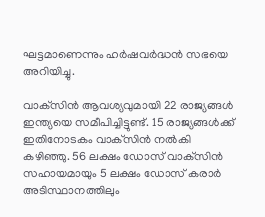ഘട്ടമാണെന്നും ഹര്‍ഷവര്‍ദ്ധന്‍ സഭയെ അറിയിച്ചു.

വാക്‌സിന്‍ ആവശ്യവുമായി 22 രാജ്യങ്ങള്‍ ഇന്ത്യയെ സമീപിച്ചിട്ടുണ്ട്‌. 15 രാജ്യങ്ങള്‍ക്ക്‌ ഇതിനോടകം വാക്‌സിന്‍ നല്‍കി കഴിഞ്ഞു. 56 ലക്ഷം ഡോസ്‌ വാക്‌സിന്‍ സഹായമായും 5 ലക്ഷം ഡോസ്‌ കരാര്‍ അടിസ്ഥാനത്തിലും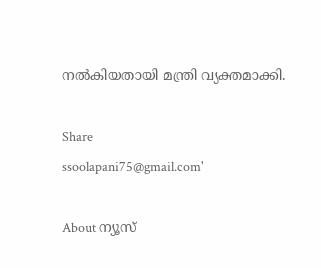നല്‍കിയതായി മന്ത്രി വ്യക്തമാക്കി.

Share
ssoolapani75@gmail.com'

About ന്യൂസ്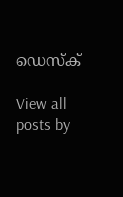ഡെസ്ക്

View all posts by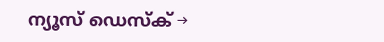ന്യൂസ് ഡെസ്ക് →